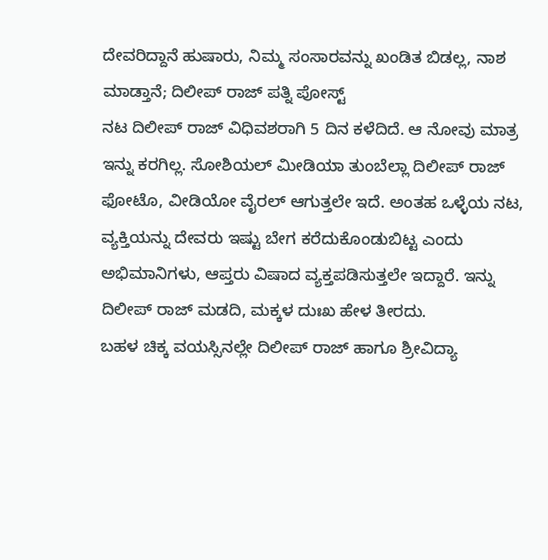ದೇವರಿದ್ದಾನೆ ಹುಷಾರು, ನಿಮ್ಮ ಸಂಸಾರವನ್ನು ಖಂಡಿತ ಬಿಡಲ್ಲ, ನಾಶ ಮಾಡ್ತಾನೆ; ದಿಲೀಪ್ ರಾಜ್ ಪತ್ನಿ ಪೋಸ್ಟ್
ನಟ ದಿಲೀಪ್ ರಾಜ್ ವಿಧಿವಶರಾಗಿ 5 ದಿನ ಕಳೆದಿದೆ. ಆ ನೋವು ಮಾತ್ರ ಇನ್ನು ಕರಗಿಲ್ಲ. ಸೋಶಿಯಲ್ ಮೀಡಿಯಾ ತುಂಬೆಲ್ಲಾ ದಿಲೀಪ್ ರಾಜ್ ಫೋಟೊ, ವೀಡಿಯೋ ವೈರಲ್ ಆಗುತ್ತಲೇ ಇದೆ. ಅಂತಹ ಒಳ್ಳೆಯ ನಟ, ವ್ಯಕ್ತಿಯನ್ನು ದೇವರು ಇಷ್ಟು ಬೇಗ ಕರೆದುಕೊಂಡುಬಿಟ್ಟ ಎಂದು ಅಭಿಮಾನಿಗಳು, ಆಪ್ತರು ವಿಷಾದ ವ್ಯಕ್ತಪಡಿಸುತ್ತಲೇ ಇದ್ದಾರೆ. ಇನ್ನು ದಿಲೀಪ್ ರಾಜ್ ಮಡದಿ, ಮಕ್ಕಳ ದುಃಖ ಹೇಳ ತೀರದು.
ಬಹಳ ಚಿಕ್ಕ ವಯಸ್ಸಿನಲ್ಲೇ ದಿಲೀಪ್ ರಾಜ್ ಹಾಗೂ ಶ್ರೀವಿದ್ಯಾ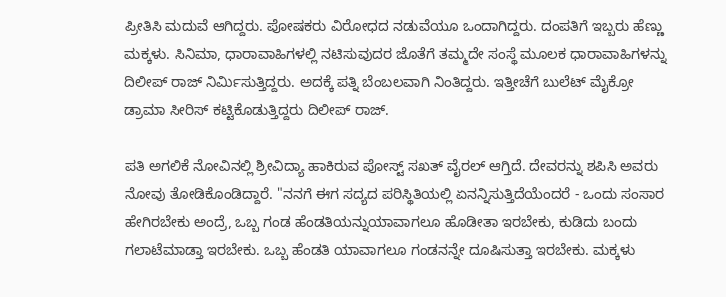ಪ್ರೀತಿಸಿ ಮದುವೆ ಆಗಿದ್ದರು. ಪೋಷಕರು ವಿರೋಧದ ನಡುವೆಯೂ ಒಂದಾಗಿದ್ದರು. ದಂಪತಿಗೆ ಇಬ್ಬರು ಹೆಣ್ಣು ಮಕ್ಕಳು. ಸಿನಿಮಾ, ಧಾರಾವಾಹಿಗಳಲ್ಲಿ ನಟಿಸುವುದರ ಜೊತೆಗೆ ತಮ್ಮದೇ ಸಂಸ್ಥೆ ಮೂಲಕ ಧಾರಾವಾಹಿಗಳನ್ನು ದಿಲೀಪ್ ರಾಜ್ ನಿರ್ಮಿಸುತ್ತಿದ್ದರು. ಅದಕ್ಕೆ ಪತ್ನಿ ಬೆಂಬಲವಾಗಿ ನಿಂತಿದ್ದರು. ಇತ್ತೀಚೆಗೆ ಬುಲೆಟ್ ಮೈಕ್ರೋ ಡ್ರಾಮಾ ಸೀರಿಸ್ ಕಟ್ಟಿಕೊಡುತ್ತಿದ್ದರು ದಿಲೀಪ್ ರಾಜ್.

ಪತಿ ಅಗಲಿಕೆ ನೋವಿನಲ್ಲಿ ಶ್ರೀವಿದ್ಯಾ ಹಾಕಿರುವ ಪೋಸ್ಟ್ ಸಖತ್ ವೈರಲ್ ಆಗ್ತಿದೆ. ದೇವರನ್ನು ಶಪಿಸಿ ಅವರು ನೋವು ತೋಡಿಕೊಂಡಿದ್ದಾರೆ. "ನನಗೆ ಈಗ ಸದ್ಯದ ಪರಿಸ್ಥಿತಿಯಲ್ಲಿ ಏನನ್ನಿಸುತ್ತಿದೆಯೆಂದರೆ - ಒಂದು ಸಂಸಾರ ಹೇಗಿರಬೇಕು ಅಂದ್ರೆ, ಒಬ್ಬ ಗಂಡ ಹೆಂಡತಿಯನ್ನುಯಾವಾಗಲೂ ಹೊಡೀತಾ ಇರಬೇಕು, ಕುಡಿದು ಬಂದು ಗಲಾಟೆಮಾಡ್ತಾ ಇರಬೇಕು. ಒಬ್ಬ ಹೆಂಡತಿ ಯಾವಾಗಲೂ ಗಂಡನನ್ನೇ ದೂಷಿಸುತ್ತಾ ಇರಬೇಕು. ಮಕ್ಕಳು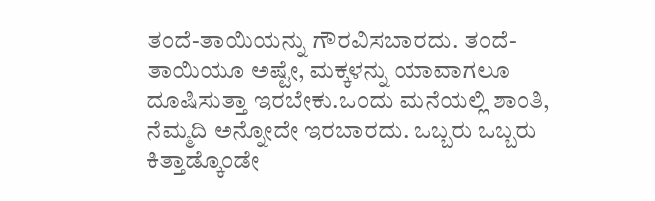ತಂದೆ-ತಾಯಿಯನ್ನು ಗೌರವಿಸಬಾರದು. ತಂದೆ-ತಾಯಿಯೂ ಅಷ್ಟೇ, ಮಕ್ಕಳನ್ನು ಯಾವಾಗಲೂ ದೂಷಿಸುತ್ತಾ ಇರಬೇಕು.ಒಂದು ಮನೆಯಲ್ಲಿ ಶಾಂತಿ, ನೆಮ್ಮದಿ ಅನ್ನೋದೇ ಇರಬಾರದು. ಒಬ್ಬರು ಒಬ್ಬರು ಕಿತ್ತಾಡ್ಕೊಂಡೇ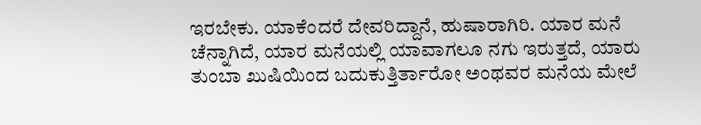ಇರಬೇಕು. ಯಾಕೆಂದರೆ ದೇವರಿದ್ದಾನೆ, ಹುಷಾರಾಗಿರಿ. ಯಾರ ಮನೆ ಚೆನ್ನಾಗಿದೆ, ಯಾರ ಮನೆಯಲ್ಲಿ ಯಾವಾಗಲೂ ನಗು ಇರುತ್ತದೆ, ಯಾರು ತುಂಬಾ ಖುಷಿಯಿಂದ ಬದುಕುತ್ತಿರ್ತಾರೋ ಅಂಥವರ ಮನೆಯ ಮೇಲೆ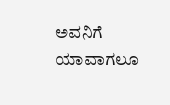ಅವನಿಗೆ ಯಾವಾಗಲೂ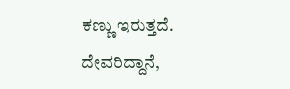ಕಣ್ಣು ಇರುತ್ತದೆ. ದೇವರಿದ್ದಾನೆ,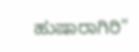ಹುಷಾರಾಗಿರಿ"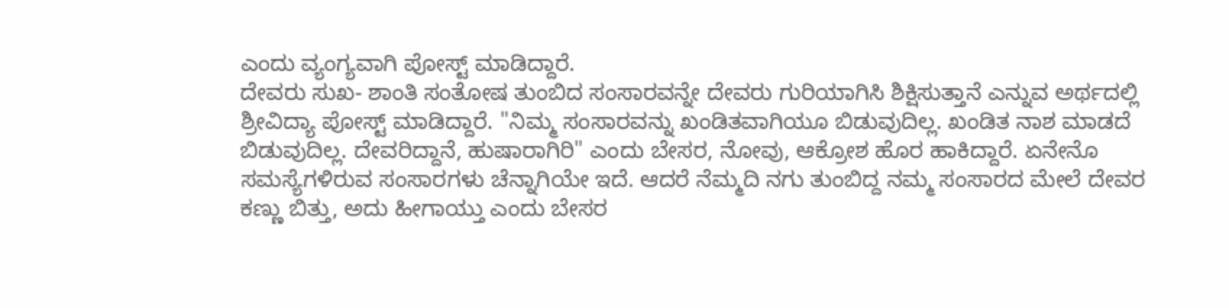ಎಂದು ವ್ಯಂಗ್ಯವಾಗಿ ಪೋಸ್ಟ್ ಮಾಡಿದ್ದಾರೆ.
ದೇವರು ಸುಖ- ಶಾಂತಿ ಸಂತೋಷ ತುಂಬಿದ ಸಂಸಾರವನ್ನೇ ದೇವರು ಗುರಿಯಾಗಿಸಿ ಶಿಕ್ಷಿಸುತ್ತಾನೆ ಎನ್ನುವ ಅರ್ಥದಲ್ಲಿ ಶ್ರೀವಿದ್ಯಾ ಪೋಸ್ಟ್ ಮಾಡಿದ್ದಾರೆ. "ನಿಮ್ಮ ಸಂಸಾರವನ್ನು ಖಂಡಿತವಾಗಿಯೂ ಬಿಡುವುದಿಲ್ಲ. ಖಂಡಿತ ನಾಶ ಮಾಡದೆ ಬಿಡುವುದಿಲ್ಲ. ದೇವರಿದ್ದಾನೆ, ಹುಷಾರಾಗಿರಿ" ಎಂದು ಬೇಸರ, ನೋವು, ಆಕ್ರೋಶ ಹೊರ ಹಾಕಿದ್ದಾರೆ. ಏನೇನೊ ಸಮಸ್ಯೆಗಳಿರುವ ಸಂಸಾರಗಳು ಚೆನ್ನಾಗಿಯೇ ಇದೆ. ಆದರೆ ನೆಮ್ಮದಿ ನಗು ತುಂಬಿದ್ದ ನಮ್ಮ ಸಂಸಾರದ ಮೇಲೆ ದೇವರ ಕಣ್ಣು ಬಿತ್ತು, ಅದು ಹೀಗಾಯ್ತು ಎಂದು ಬೇಸರ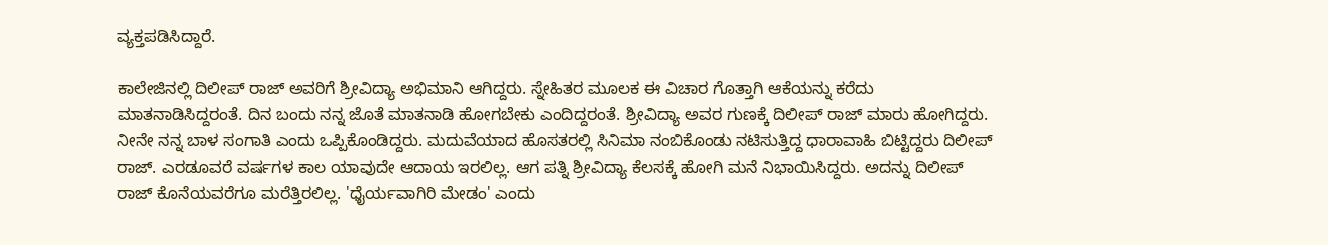ವ್ಯಕ್ತಪಡಿಸಿದ್ದಾರೆ.

ಕಾಲೇಜಿನಲ್ಲಿ ದಿಲೀಪ್ ರಾಜ್ ಅವರಿಗೆ ಶ್ರೀವಿದ್ಯಾ ಅಭಿಮಾನಿ ಆಗಿದ್ದರು. ಸ್ನೇಹಿತರ ಮೂಲಕ ಈ ವಿಚಾರ ಗೊತ್ತಾಗಿ ಆಕೆಯನ್ನು ಕರೆದು ಮಾತನಾಡಿಸಿದ್ದರಂತೆ. ದಿನ ಬಂದು ನನ್ನ ಜೊತೆ ಮಾತನಾಡಿ ಹೋಗಬೇಕು ಎಂದಿದ್ದರಂತೆ. ಶ್ರೀವಿದ್ಯಾ ಅವರ ಗುಣಕ್ಕೆ ದಿಲೀಪ್ ರಾಜ್ ಮಾರು ಹೋಗಿದ್ದರು. ನೀನೇ ನನ್ನ ಬಾಳ ಸಂಗಾತಿ ಎಂದು ಒಪ್ಪಿಕೊಂಡಿದ್ದರು. ಮದುವೆಯಾದ ಹೊಸತರಲ್ಲಿ ಸಿನಿಮಾ ನಂಬಿಕೊಂಡು ನಟಿಸುತ್ತಿದ್ದ ಧಾರಾವಾಹಿ ಬಿಟ್ಟಿದ್ದರು ದಿಲೀಪ್ ರಾಜ್. ಎರಡೂವರೆ ವರ್ಷಗಳ ಕಾಲ ಯಾವುದೇ ಆದಾಯ ಇರಲಿಲ್ಲ. ಆಗ ಪತ್ನಿ ಶ್ರೀವಿದ್ಯಾ ಕೆಲಸಕ್ಕೆ ಹೋಗಿ ಮನೆ ನಿಭಾಯಿಸಿದ್ದರು. ಅದನ್ನು ದಿಲೀಪ್ ರಾಜ್ ಕೊನೆಯವರೆಗೂ ಮರೆತ್ತಿರಲಿಲ್ಲ. 'ಧೈರ್ಯವಾಗಿರಿ ಮೇಡಂ' ಎಂದು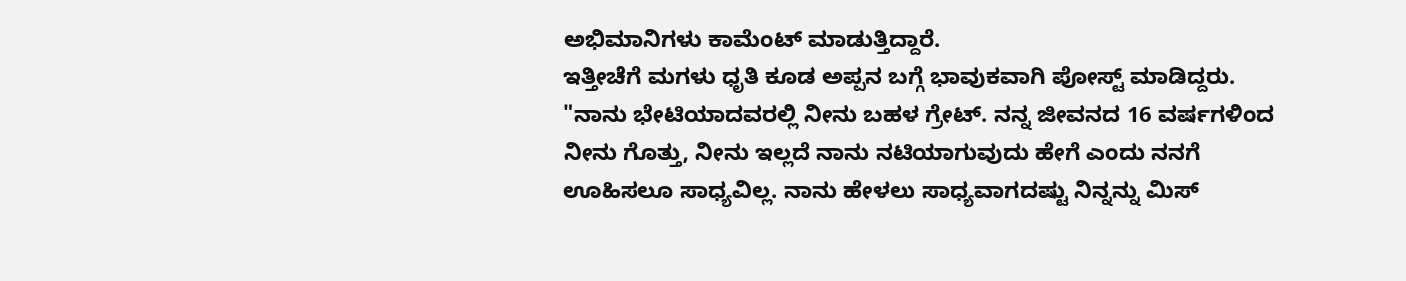ಅಭಿಮಾನಿಗಳು ಕಾಮೆಂಟ್ ಮಾಡುತ್ತಿದ್ದಾರೆ.
ಇತ್ತೀಚೆಗೆ ಮಗಳು ಧೃತಿ ಕೂಡ ಅಪ್ಪನ ಬಗ್ಗೆ ಭಾವುಕವಾಗಿ ಪೋಸ್ಟ್ ಮಾಡಿದ್ದರು. "ನಾನು ಭೇಟಿಯಾದವರಲ್ಲಿ ನೀನು ಬಹಳ ಗ್ರೇಟ್. ನನ್ನ ಜೀವನದ 16 ವರ್ಷಗಳಿಂದ ನೀನು ಗೊತ್ತು, ನೀನು ಇಲ್ಲದೆ ನಾನು ನಟಿಯಾಗುವುದು ಹೇಗೆ ಎಂದು ನನಗೆ ಊಹಿಸಲೂ ಸಾಧ್ಯವಿಲ್ಲ. ನಾನು ಹೇಳಲು ಸಾಧ್ಯವಾಗದಷ್ಟು ನಿನ್ನನ್ನು ಮಿಸ್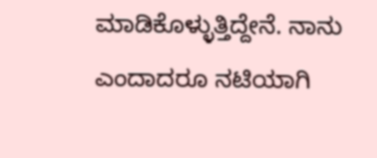ಮಾಡಿಕೊಳ್ಳುತ್ತಿದ್ದೇನೆ. ನಾನು ಎಂದಾದರೂ ನಟಿಯಾಗಿ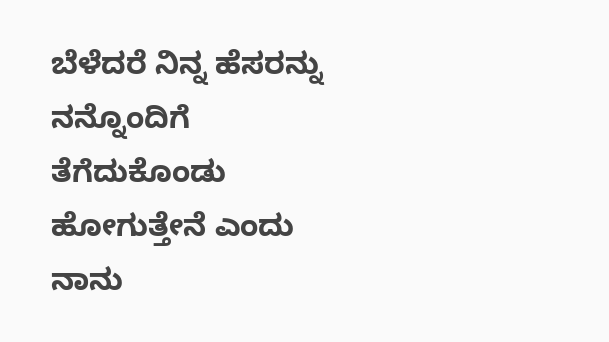ಬೆಳೆದರೆ ನಿನ್ನ ಹೆಸರನ್ನು ನನ್ನೊಂದಿಗೆ ತೆಗೆದುಕೊಂಡು ಹೋಗುತ್ತೇನೆ ಎಂದು ನಾನು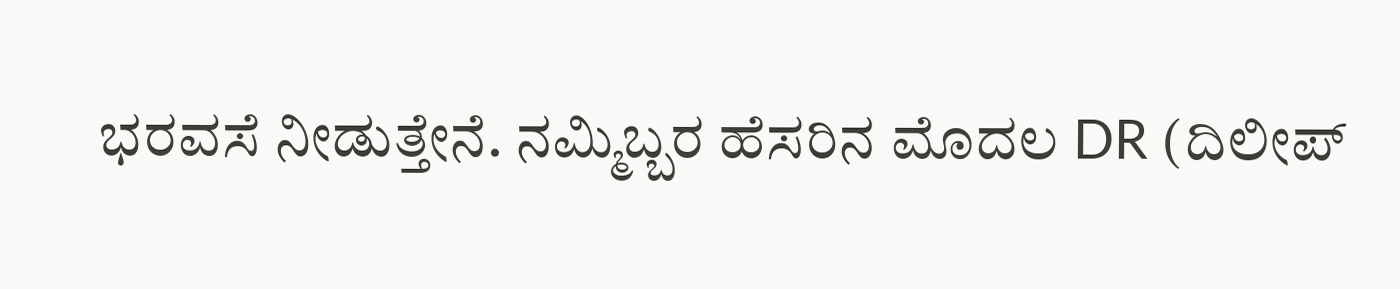ಭರವಸೆ ನೀಡುತ್ತೇನೆ. ನಮ್ಮಿಬ್ಬರ ಹೆಸರಿನ ಮೊದಲ DR (ದಿಲೀಪ್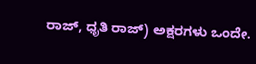ರಾಜ್, ಧೃತಿ ರಾಜ್) ಅಕ್ಷರಗಳು ಒಂದೇ.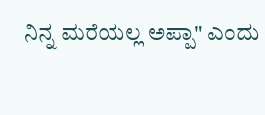ನಿನ್ನ ಮರೆಯಲ್ಲ ಅಪ್ಪಾ" ಎಂದು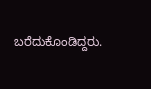ಬರೆದುಕೊಂಡಿದ್ದರು.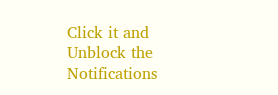Click it and Unblock the Notifications